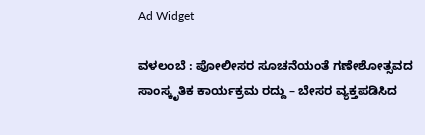Ad Widget

ವಳಲಂಬೆ : ಪೋಲೀಸರ ಸೂಚನೆಯಂತೆ ಗಣೇಶೋತ್ಸವದ ಸಾಂಸ್ಕೃತಿಕ ಕಾರ್ಯಕ್ರಮ ರದ್ದು – ಬೇಸರ ವ್ಯಕ್ತಪಡಿಸಿದ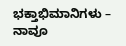ಭಕ್ತಾಭಿಮಾನಿಗಳು – ನಾವೂ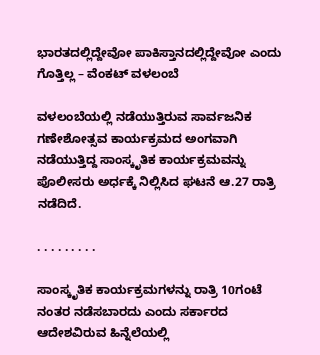ಭಾರತದಲ್ಲಿದ್ದೇವೋ ಪಾಕಿಸ್ತಾನದಲ್ಲಿದ್ದೇವೋ ಎಂದು ಗೊತ್ತಿಲ್ಲ – ವೆಂಕಟ್ ವಳಲಂಬೆ

ವಳಲಂಬೆಯಲ್ಲಿ ನಡೆಯುತ್ತಿರುವ ಸಾರ್ವಜನಿಕ ಗಣೇಶೋತ್ಸವ ಕಾರ್ಯಕ್ರಮದ ಅಂಗವಾಗಿ ನಡೆಯುತ್ತಿದ್ದ ಸಾಂಸ್ಕೃತಿಕ ಕಾರ್ಯಕ್ರಮವನ್ನು ಪೊಲೀಸರು ಅರ್ಧಕ್ಕೆ ನಿಲ್ಲಿಸಿದ ಘಟನೆ ಆ.27 ರಾತ್ರಿ ನಡೆದಿದೆ.

. . . . . . . . .

ಸಾಂಸ್ಕೃತಿಕ ಕಾರ್ಯಕ್ರಮಗಳನ್ನು ರಾತ್ರಿ 10ಗಂಟೆ ನಂತರ ನಡೆಸಬಾರದು ಎಂದು ಸರ್ಕಾರದ ಆದೇಶವಿರುವ ಹಿನ್ನೆಲೆಯಲ್ಲಿ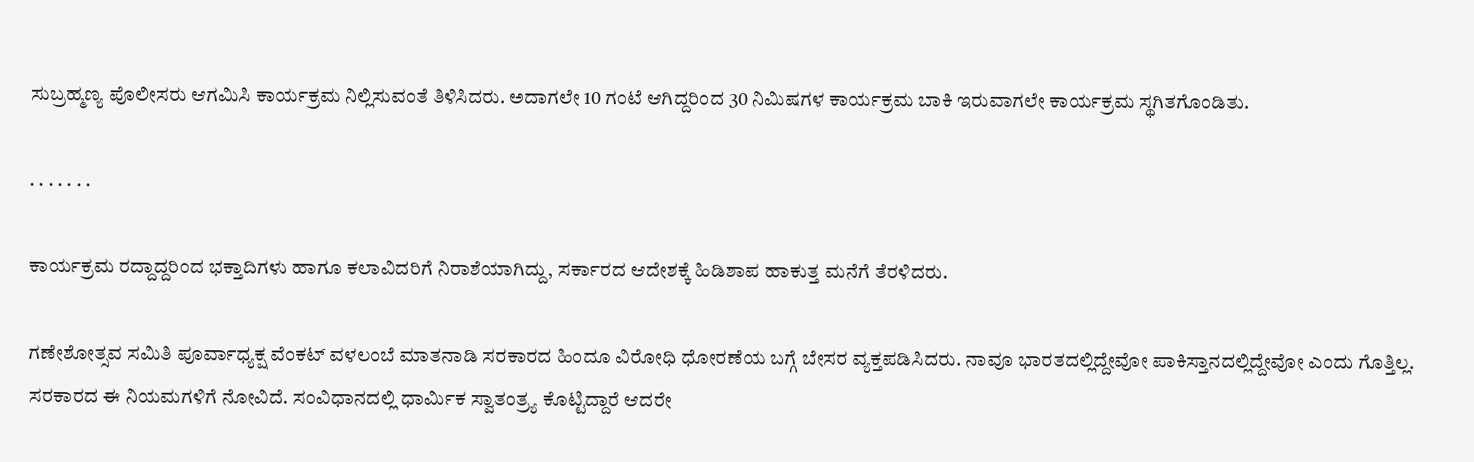ಸುಬ್ರಹ್ಮಣ್ಯ ಪೊಲೀಸರು ಆಗಮಿಸಿ ಕಾರ್ಯಕ್ರಮ ನಿಲ್ಲಿಸುವಂತೆ ತಿಳಿಸಿದರು. ಅದಾಗಲೇ 10 ಗಂಟೆ ಆಗಿದ್ದರಿಂದ 30 ನಿಮಿಷಗಳ ಕಾರ್ಯಕ್ರಮ ಬಾಕಿ ಇರುವಾಗಲೇ ಕಾರ್ಯಕ್ರಮ ಸ್ಥಗಿತಗೊಂಡಿತು.

. . . . . . .

ಕಾರ್ಯಕ್ರಮ ರದ್ದಾದ್ದರಿಂದ ಭಕ್ತಾದಿಗಳು ಹಾಗೂ ಕಲಾವಿದರಿಗೆ ನಿರಾಶೆಯಾಗಿದ್ದು, ಸರ್ಕಾರದ ಆದೇಶಕ್ಕೆ ಹಿಡಿಶಾಪ ಹಾಕುತ್ತ ಮನೆಗೆ ತೆರಳಿದರು.

ಗಣೇಶೋತ್ಸವ ಸಮಿತಿ ಪೂರ್ವಾಧ್ಯಕ್ಷ ವೆಂಕಟ್ ವಳಲಂಬೆ ಮಾತನಾಡಿ ಸರಕಾರದ ಹಿಂದೂ ವಿರೋಧಿ ಧೋರಣೆಯ ಬಗ್ಗೆ ಬೇಸರ ವ್ಯಕ್ತಪಡಿಸಿದರು. ನಾವೂ ಭಾರತದಲ್ಲಿದ್ದೇವೋ ಪಾಕಿಸ್ತಾನದಲ್ಲಿದ್ದೇವೋ ಎಂದು ಗೊತ್ತಿಲ್ಲ. ಸರಕಾರದ ಈ ನಿಯಮಗಳಿಗೆ ನೋವಿದೆ. ಸಂವಿಧಾನದಲ್ಲಿ ಧಾರ್ಮಿಕ ಸ್ವಾತಂತ್ರ್ಯ ಕೊಟ್ಟಿದ್ದಾರೆ ಆದರೇ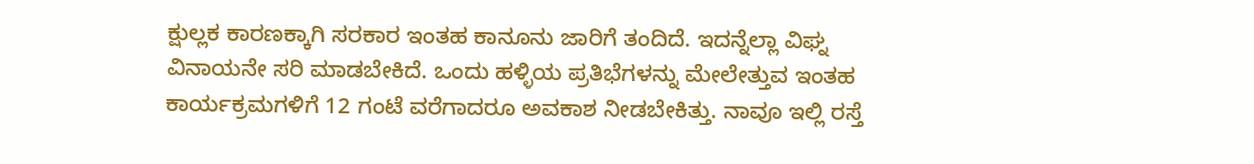ಕ್ಷುಲ್ಲಕ ಕಾರಣಕ್ಕಾಗಿ ಸರಕಾರ ಇಂತಹ ಕಾನೂನು ಜಾರಿಗೆ ತಂದಿದೆ. ಇದನ್ನೆಲ್ಲಾ ವಿಘ್ನ ವಿನಾಯನೇ ಸರಿ ಮಾಡಬೇಕಿದೆ. ಒಂದು ಹಳ್ಳಿಯ ಪ್ರತಿಭೆಗಳನ್ನು ಮೇಲೇತ್ತುವ ಇಂತಹ ಕಾರ್ಯಕ್ರಮಗಳಿಗೆ 12 ಗಂಟೆ ವರೆಗಾದರೂ ಅವಕಾಶ ನೀಡಬೇಕಿತ್ತು. ನಾವೂ ಇಲ್ಲಿ ರಸ್ತೆ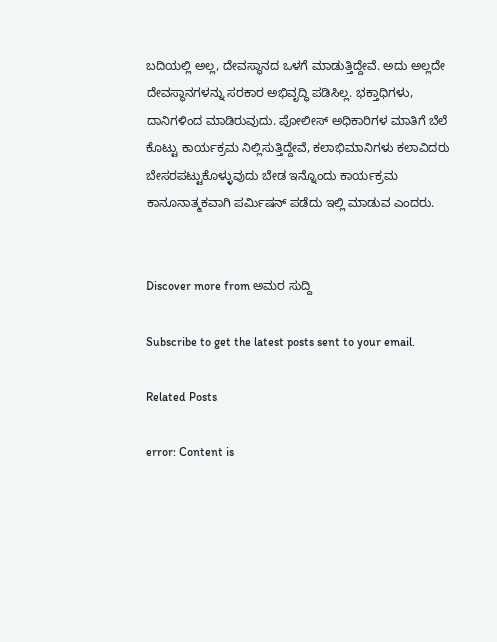ಬದಿಯಲ್ಲಿ ಅಲ್ಲ, ದೇವಸ್ಥಾನದ ಒಳಗೆ ಮಾಡುತ್ತಿದ್ದೇವೆ. ಅದು ಅಲ್ಲದೇ ದೇವಸ್ಥಾನಗಳನ್ನು ಸರಕಾರ ಅಭಿವೃದ್ಧಿ ಪಡಿಸಿಲ್ಲ. ಭಕ್ತಾಧಿಗಳು, ದಾನಿಗಳಿಂದ ಮಾಡಿರುವುದು. ಪೋಲೀಸ್ ಅಧಿಕಾರಿಗಳ ಮಾತಿಗೆ ಬೆಲೆ ಕೊಟ್ಟು ಕಾರ್ಯಕ್ರಮ ನಿಲ್ಲಿಸುತ್ತಿದ್ದೇವೆ, ಕಲಾಭಿಮಾನಿಗಳು ಕಲಾವಿದರು ಬೇಸರಪಟ್ಟುಕೊಳ್ಳುವುದು ಬೇಡ ಇನ್ನೊಂದು ಕಾರ್ಯಕ್ರಮ ಕಾನೂನಾತ್ಮಕವಾಗಿ ಪರ್ಮಿಷನ್ ಪಡೆದು ಇಲ್ಲಿ ಮಾಡುವ ಎಂದರು.


Discover more from ಅಮರ ಸುದ್ದಿ

Subscribe to get the latest posts sent to your email.

Related Posts

error: Content is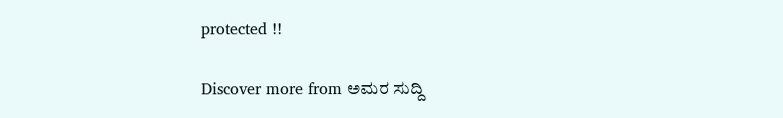protected !!

Discover more from ಅಮರ ಸುದ್ದಿ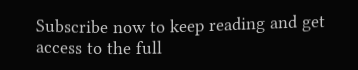Subscribe now to keep reading and get access to the full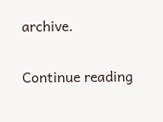archive.

Continue reading